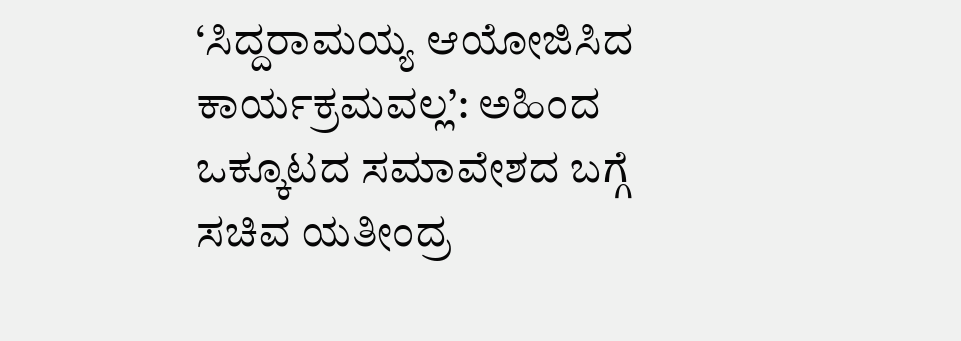‘ಸಿದ್ದರಾಮಯ್ಯ ಆಯೋಜಿಸಿದ ಕಾರ್ಯಕ್ರಮವಲ್ಲ’: ಅಹಿಂದ ಒಕ್ಕೂಟದ ಸಮಾವೇಶದ ಬಗ್ಗೆ ಸಚಿವ ಯತೀಂದ್ರ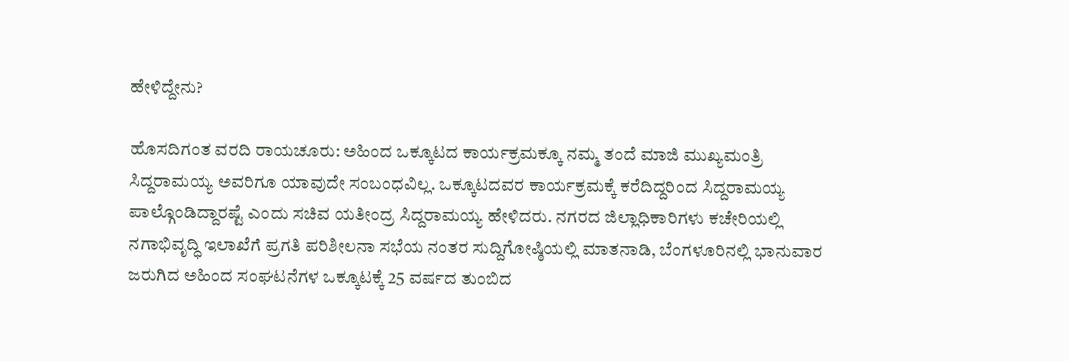ಹೇಳಿದ್ದೇನು?

ಹೊಸದಿಗಂತ ವರದಿ ರಾಯಚೂರು: ಅಹಿಂದ ಒಕ್ಕೂಟದ ಕಾರ್ಯಕ್ರಮಕ್ಕೂ ನಮ್ಮ ತಂದೆ ಮಾಜಿ ಮುಖ್ಯಮಂತ್ರಿ ಸಿದ್ದರಾಮಯ್ಯ ಅವರಿಗೂ ಯಾವುದೇ ಸಂಬಂಧವಿಲ್ಲ. ಒಕ್ಕೂಟದವರ ಕಾರ್ಯಕ್ರಮಕ್ಕೆ ಕರೆದಿದ್ದರಿಂದ ಸಿದ್ದರಾಮಯ್ಯ ಪಾಲ್ಗೊಂಡಿದ್ದಾರಷ್ಟೆ ಎಂದು ಸಚಿವ ಯತೀಂದ್ರ ಸಿದ್ದರಾಮಯ್ಯ ಹೇಳಿದರು. ನಗರದ ಜಿಲ್ಲಾಧಿಕಾರಿಗಳು ಕಚೇರಿಯಲ್ಲಿ ನಗಾಭಿವೃದ್ಧಿ ಇಲಾಖೆಗೆ ಪ್ರಗತಿ ಪರಿಶೀಲನಾ ಸಭೆಯ ನಂತರ ಸುದ್ದಿಗೋಷ್ಠಿಯಲ್ಲಿ ಮಾತನಾಡಿ, ಬೆಂಗಳೂರಿನಲ್ಲಿ ಭಾನುವಾರ ಜರುಗಿದ ಅಹಿಂದ ಸಂಘಟನೆಗಳ ಒಕ್ಕೂಟಕ್ಕೆ 25 ವರ್ಷದ ತುಂಬಿದ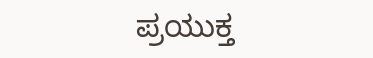ಪ್ರಯುಕ್ತ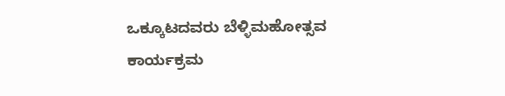ಒಕ್ಕೂಟದವರು ಬೆಳ್ಳಿಮಹೋತ್ಸವ ಕಾರ್ಯಕ್ರಮ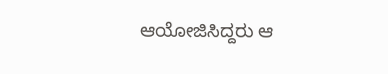ಆಯೋಜಿಸಿದ್ದರು ಆ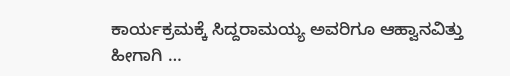ಕಾರ್ಯಕ್ರಮಕ್ಕೆ ಸಿದ್ದರಾಮಯ್ಯ ಅವರಿಗೂ ಆಹ್ವಾನವಿತ್ತು ಹೀಗಾಗಿ …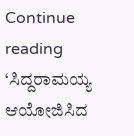Continue reading ‘ಸಿದ್ದರಾಮಯ್ಯ ಆಯೋಜಿಸಿದ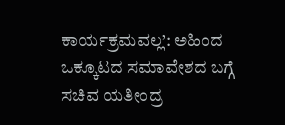ಕಾರ್ಯಕ್ರಮವಲ್ಲ’: ಅಹಿಂದ ಒಕ್ಕೂಟದ ಸಮಾವೇಶದ ಬಗ್ಗೆ ಸಚಿವ ಯತೀಂದ್ರ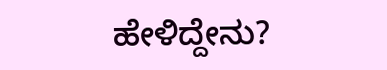ಹೇಳಿದ್ದೇನು?